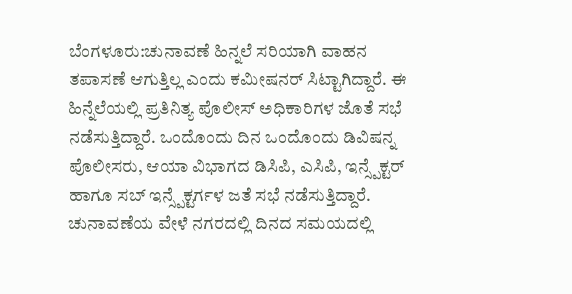ಬೆಂಗಳೂರು:ಚುನಾವಣೆ ಹಿನ್ನಲೆ ಸರಿಯಾಗಿ ವಾಹನ ತಪಾಸಣೆ ಆಗುತ್ತಿಲ್ಲ ಎಂದು ಕಮೀಷನರ್ ಸಿಟ್ಟಾಗಿದ್ದಾರೆ. ಈ ಹಿನ್ನೆಲೆಯಲ್ಲಿ ಪ್ರತಿನಿತ್ಯ ಪೊಲೀಸ್ ಅಧಿಕಾರಿಗಳ ಜೊತೆ ಸಭೆ ನಡೆಸುತ್ತಿದ್ದಾರೆ. ಒಂದೊಂದು ದಿನ ಒಂದೊಂದು ಡಿವಿಷನ್ನ‌ ಪೊಲೀಸರು, ಆಯಾ ವಿಭಾಗದ ಡಿಸಿಪಿ, ಎಸಿಪಿ, ಇನ್ಸ್ಪೆಕ್ಟರ್ ಹಾಗೂ ಸಬ್ ಇನ್ಸ್ಪೆಕ್ಟರ್ಗಳ ಜತೆ ಸಭೆ ನಡೆಸುತ್ತಿದ್ದಾರೆ.
ಚುನಾವಣೆಯ ವೇಳೆ ನಗರದಲ್ಲಿ ದಿನದ ಸಮಯದಲ್ಲಿ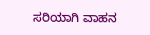ಸರಿಯಾಗಿ ವಾಹನ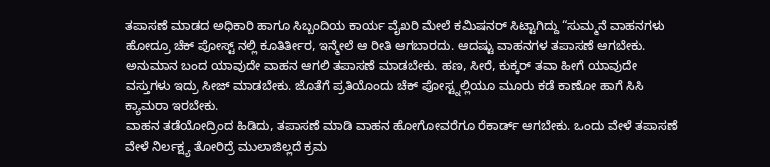ತಪಾಸಣೆ ಮಾಡದ ಅಧಿಕಾರಿ ಹಾಗೂ ಸಿಬ್ಬಂದಿಯ ಕಾರ್ಯ ವೈಖರಿ ಮೇಲೆ ಕಮಿಷನರ್ ಸಿಟ್ಟಾಗಿದ್ದು “ಸುಮ್ಮನೆ ವಾಹನಗಳು ಹೋದ್ರೂ ಚೆಕ್ ಪೋಸ್ಟ್ ನಲ್ಲಿ ಕೂತಿರ್ತೀರ, ಇನ್ಮೇಲೆ ಆ ರೀತಿ ಆಗಬಾರದು. ಆದಷ್ಟು ವಾಹನಗಳ ತಪಾಸಣೆ ಆಗಬೇಕು. ಅನುಮಾನ ಬಂದ ಯಾವುದೇ ವಾಹನ ಆಗಲಿ ತಪಾಸಣೆ ಮಾಡಬೇಕು. ಹಣ, ಸೀರೆ, ಕುಕ್ಕರ್ ತವಾ ಹೀಗೆ ಯಾವುದೇ ವಸ್ತುಗಳು ಇದ್ರು ಸೀಜ್ ಮಾಡಬೇಕು. ಜೊತೆಗೆ ಪ್ರತಿಯೊಂದು ಚೆಕ್ ಪೋಸ್ಟ್ನಲ್ಲಿಯೂ ಮೂರು ಕಡೆ ಕಾಣೋ ಹಾಗೆ ಸಿಸಿ ಕ್ಯಾಮರಾ ಇರಬೇಕು.
ವಾಹನ ತಡೆಯೋದ್ರಿಂದ ಹಿಡಿದು, ತಪಾಸಣೆ ಮಾಡಿ ವಾಹನ ಹೋಗೋವರೆಗೂ ರೆಕಾರ್ಡ್ ಆಗಬೇಕು. ಒಂದು ವೇಳೆ ತಪಾಸಣೆ ವೇಳೆ ನಿರ್ಲಕ್ಷ್ಯ ತೋರಿದ್ರೆ ಮುಲಾಜಿಲ್ಲದೆ ಕ್ರಮ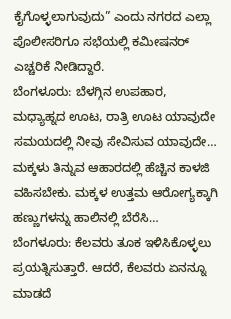ಕೈಗೊಳ್ಳಲಾಗುವುದು” ಎಂದು ನಗರದ ಎಲ್ಲಾ ಪೊಲೀಸರಿಗೂ ಸಭೆಯಲ್ಲಿ ಕಮೀಷನರ್ ಎಚ್ಚರಿಕೆ ನೀಡಿದ್ದಾರೆ.
ಬೆಂಗಳೂರು: ಬೆಳಗ್ಗಿನ ಉಪಹಾರ, ಮಧ್ಯಾಹ್ನದ ಊಟ, ರಾತ್ರಿ ಊಟ ಯಾವುದೇ ಸಮಯದಲ್ಲಿ ನೀವು ಸೇವಿಸುವ ಯಾವುದೇ…
ಮಕ್ಕಳು ತಿನ್ನುವ ಆಹಾರದಲ್ಲಿ ಹೆಚ್ಚಿನ ಕಾಳಜಿ ವಹಿಸಬೇಕು. ಮಕ್ಕಳ ಉತ್ತಮ ಆರೋಗ್ಯಕ್ಕಾಗಿ ಹಣ್ಣುಗಳನ್ನು ಹಾಲಿನಲ್ಲಿ ಬೆರೆಸಿ…
ಬೆಂಗಳೂರು: ಕೆಲವರು ತೂಕ ಇಳಿಸಿಕೊಳ್ಳಲು ಪ್ರಯತ್ನಿಸುತ್ತಾರೆ. ಆದರೆ, ಕೆಲವರು ಏನನ್ನೂ ಮಾಡದೆ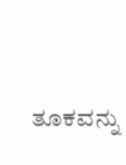ತೂಕವನ್ನು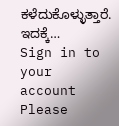ಕಳೆದುಕೊಳ್ಳುತ್ತಾರೆ. ಇದಕ್ಕೆ…
Sign in to your account
Please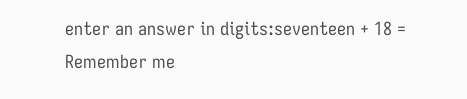enter an answer in digits:seventeen + 18 =
Remember me